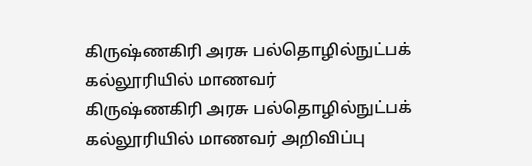கிருஷ்ணகிரி அரசு பல்தொழில்நுட்பக் கல்லூரியில் மாணவர்
கிருஷ்ணகிரி அரசு பல்தொழில்நுட்பக் கல்லூரியில் மாணவர் அறிவிப்பு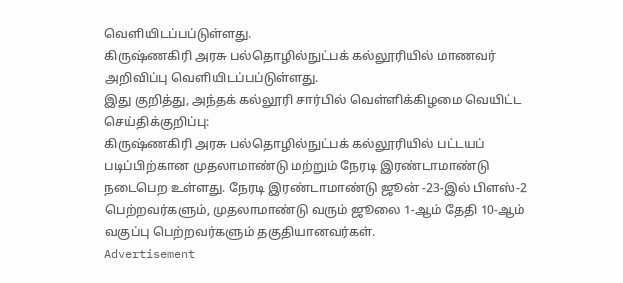வெளியிடப்பப்டுள்ளது.
கிருஷ்ணகிரி அரசு பல்தொழில்நுட்பக் கல்லூரியில் மாணவர் அறிவிப்பு வெளியிடப்பப்டுள்ளது.
இது குறித்து, அந்தக் கல்லூரி சார்பில் வெள்ளிக்கிழமை வெயிட்ட செய்திக்குறிப்பு:
கிருஷ்ணகிரி அரசு பல்தொழில்நுட்பக் கல்லூரியில் பட்டயப் படிப்பிற்கான முதலாமாண்டு மற்றும் நேரடி இரண்டாமாண்டு நடைபெற உள்ளது. நேரடி இரண்டாமாண்டு ஜூன் -23-இல் பிளஸ்-2 பெற்றவர்களும், முதலாமாண்டு வரும் ஜூலை 1-ஆம் தேதி 10-ஆம் வகுப்பு பெற்றவர்களும் தகுதியானவர்கள்.
Advertisement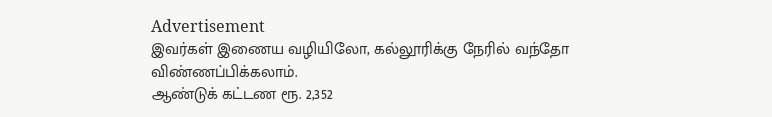Advertisement
இவர்கள் இணைய வழியிலோ, கல்லூரிக்கு நேரில் வந்தோ விண்ணப்பிக்கலாம்.
ஆண்டுக் கட்டண ரூ. 2,352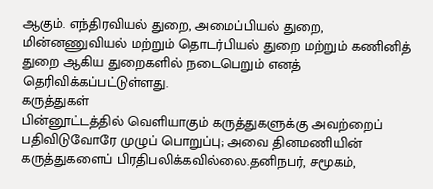ஆகும். எந்திரவியல் துறை, அமைப்பியல் துறை, மின்னணுவியல் மற்றும் தொடர்பியல் துறை மற்றும் கணினித் துறை ஆகிய துறைகளில் நடைபெறும் எனத் தெரிவிக்கப்பட்டுள்ளது.
கருத்துகள்
பின்னூட்டத்தில் வெளியாகும் கருத்துகளுக்கு அவற்றைப் பதிவிடுவோரே முழுப் பொறுப்பு; அவை தினமணியின் கருத்துகளைப் பிரதிபலிக்கவில்லை.தனிநபர், சமூகம்,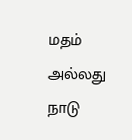மதம் அல்லது நாடு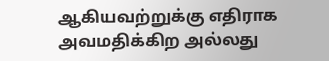ஆகியவற்றுக்கு எதிராக அவமதிக்கிற அல்லது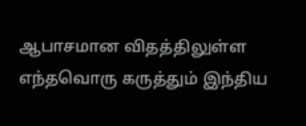ஆபாசமான விதத்திலுள்ள எந்தவொரு கருத்தும் இந்திய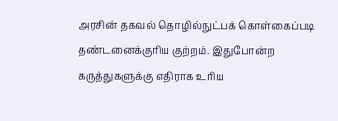அரசின் தகவல் தொழில்நுட்பக் கொள்கைப்படி தண்டனைக்குரிய குற்றம். இதுபோன்ற கருத்துகளுக்கு எதிராக உரிய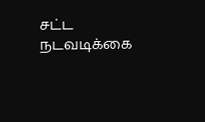சட்ட நடவடிக்கை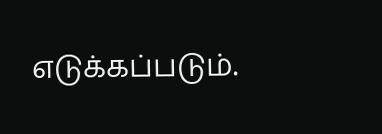எடுக்கப்படும்.